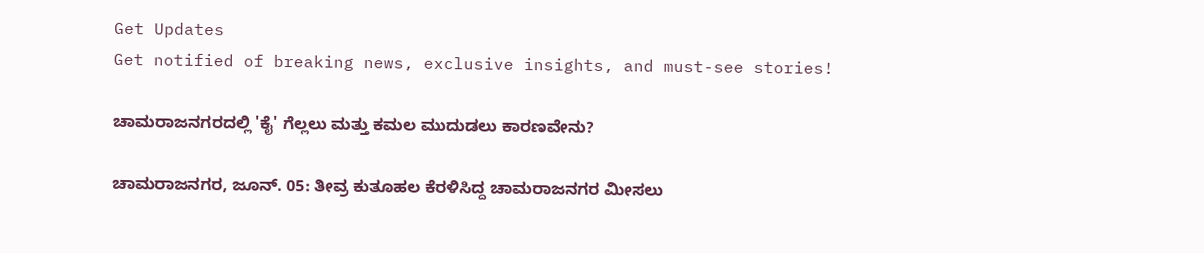Get Updates
Get notified of breaking news, exclusive insights, and must-see stories!

ಚಾಮರಾಜನಗರದಲ್ಲಿ 'ಕೈ' ಗೆಲ್ಲಲು ಮತ್ತು ಕಮಲ ಮುದುಡಲು ಕಾರಣವೇನು?

ಚಾಮರಾಜನಗರ, ಜೂನ್. 05: ತೀವ್ರ ಕುತೂಹಲ ಕೆರಳಿಸಿದ್ದ ಚಾಮರಾಜನಗರ ಮೀಸಲು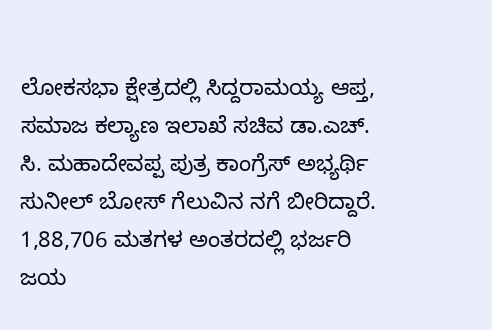ಲೋಕಸಭಾ ಕ್ಷೇತ್ರದಲ್ಲಿ ಸಿದ್ದರಾಮಯ್ಯ ಆಪ್ತ, ಸಮಾಜ ಕಲ್ಯಾಣ ಇಲಾಖೆ ಸಚಿವ ಡಾ.ಎಚ್. ಸಿ. ಮಹಾದೇವಪ್ಪ ಪುತ್ರ ಕಾಂಗ್ರೆಸ್ ಅಭ್ಯರ್ಥಿ ಸುನೀಲ್ ಬೋಸ್ ಗೆಲುವಿನ ನಗೆ ಬೀರಿದ್ದಾರೆ. 1,88,706 ಮತಗಳ ಅಂತರದಲ್ಲಿ ಭರ್ಜರಿ ಜಯ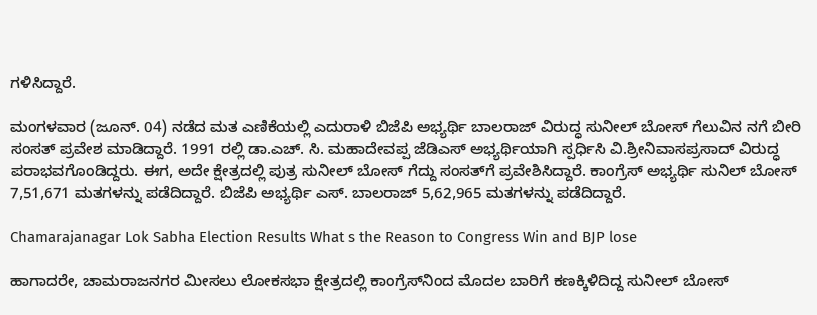ಗಳಿಸಿದ್ದಾರೆ.

ಮಂಗಳವಾರ (ಜೂನ್. 04) ನಡೆದ ಮತ ಎಣಿಕೆಯಲ್ಲಿ ಎದುರಾಳಿ ಬಿಜೆಪಿ ಅಭ್ಯರ್ಥಿ ಬಾಲರಾಜ್ ವಿರುದ್ಧ ಸುನೀಲ್ ಬೋಸ್ ಗೆಲುವಿನ ನಗೆ ಬೀರಿ ಸಂಸತ್ ಪ್ರವೇಶ ಮಾಡಿದ್ದಾರೆ. 1991 ರಲ್ಲಿ ಡಾ.ಎಚ್. ಸಿ. ಮಹಾದೇವಪ್ಪ ಜೆಡಿಎಸ್ ಅಭ್ಯರ್ಥಿಯಾಗಿ ಸ್ಪರ್ಧಿಸಿ ವಿ.ಶ್ರೀನಿವಾಸಪ್ರಸಾದ್ ವಿರುದ್ಧ ಪರಾಭವಗೊಂಡಿದ್ದರು. ಈಗ, ಅದೇ ಕ್ಷೇತ್ರದಲ್ಲಿ ಪುತ್ರ ಸುನೀಲ್ ಬೋಸ್ ಗೆದ್ದು ಸಂಸತ್‌ಗೆ ಪ್ರವೇಶಿಸಿದ್ದಾರೆ. ಕಾಂಗ್ರೆಸ್ ಅಭ್ಯರ್ಥಿ ಸುನಿಲ್ ಬೋಸ್ 7,51,671 ಮತಗಳನ್ನು ಪಡೆದಿದ್ದಾರೆ. ಬಿಜೆಪಿ ಅಭ್ಯರ್ಥಿ ಎಸ್. ಬಾಲರಾಜ್ 5,62,965 ಮತಗಳನ್ನು ಪಡೆದಿದ್ದಾರೆ.

Chamarajanagar Lok Sabha Election Results What s the Reason to Congress Win and BJP lose

ಹಾಗಾದರೇ, ಚಾಮರಾಜನಗರ ಮೀಸಲು ಲೋಕಸಭಾ ಕ್ಷೇತ್ರದಲ್ಲಿ ಕಾಂಗ್ರೆಸ್‌ನಿಂದ ಮೊದಲ ಬಾರಿಗೆ ಕಣಕ್ಕಿಳಿದಿದ್ದ ಸುನೀಲ್ ಬೋಸ್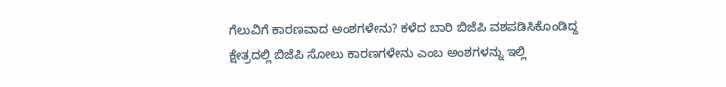ಗೆಲುವಿಗೆ ಕಾರಣವಾದ ಅಂಶಗಳೇನು? ಕಳೆದ ಬಾರಿ ಬಿಜೆಪಿ ವಶಪಡಿಸಿಕೊಂಡಿದ್ದ ಕ್ಷೇತ್ರದಲ್ಲಿ ಬಿಜೆಪಿ ಸೋಲು ಕಾರಣಗಳೇನು ಎಂಬ ಅಂಶಗಳನ್ನು ಇಲ್ಲಿ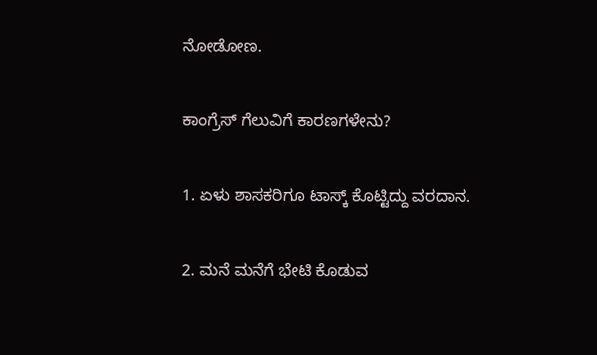ನೋಡೋಣ.

ಕಾಂಗ್ರೆಸ್ ಗೆಲುವಿಗೆ ಕಾರಣಗಳೇನು?

1. ಏಳು ಶಾಸಕರಿಗೂ ಟಾಸ್ಕ್ ಕೊಟ್ಟಿದ್ದು ವರದಾನ.

2. ಮನೆ ಮನೆಗೆ ಭೇಟಿ‌ ಕೊಡುವ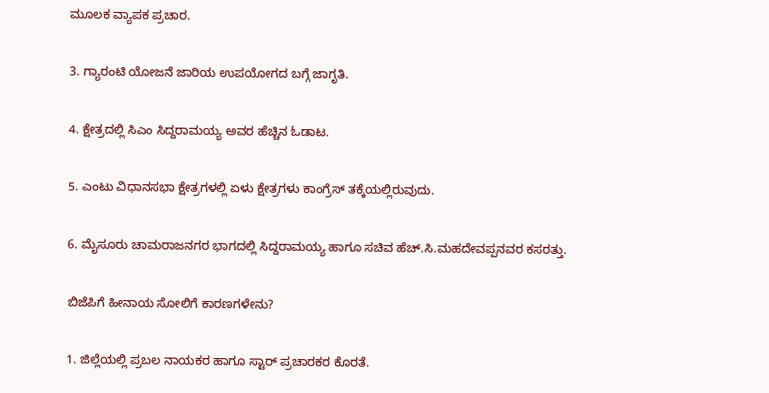ಮೂಲಕ ವ್ಯಾಪಕ ಪ್ರಚಾರ.

3. ಗ್ಯಾರಂಟಿ ಯೋಜನೆ ಜಾರಿಯ ಉಪಯೋಗದ ಬಗ್ಗೆ ಜಾಗೃತಿ.

4. ಕ್ಷೇತ್ರದಲ್ಲಿ ಸಿಎಂ ಸಿದ್ದರಾಮಯ್ಯ ಅವರ ಹೆಚ್ಚಿನ ಓಡಾಟ.

5. ಎಂಟು ವಿಧಾನಸಭಾ ಕ್ಷೇತ್ರಗಳಲ್ಲಿ ಏಳು ಕ್ಷೇತ್ರಗಳು ಕಾಂಗ್ರೆಸ್ ‌ತಕ್ಕೆಯಲ್ಲಿರುವುದು.

6. ಮೈಸೂರು ಚಾಮರಾಜನಗರ ಭಾಗದಲ್ಲಿ ಸಿದ್ದರಾಮಯ್ಯ ಹಾಗೂ ಸಚಿವ ಹೆಚ್.ಸಿ.ಮಹದೇವಪ್ಪನವರ ಕಸರತ್ತು.

ಬಿಜೆಪಿಗೆ ಹೀನಾಯ ಸೋಲಿಗೆ ಕಾರಣಗಳೇನು?

1. ಜಿಲ್ಲೆಯಲ್ಲಿ ಪ್ರಬಲ‌ ನಾಯಕರ ಹಾಗೂ ಸ್ಟಾರ್ ಪ್ರಚಾರಕರ ಕೊರತೆ.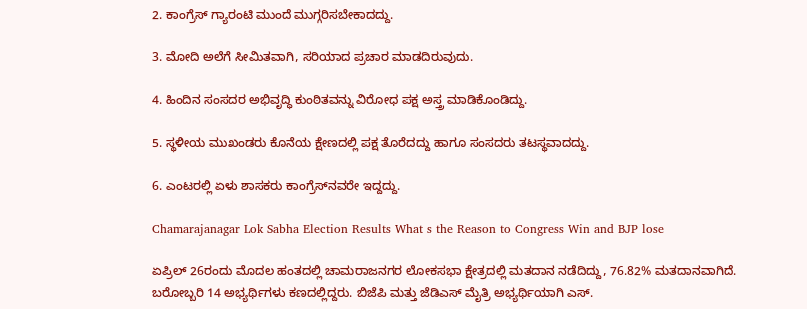2. ಕಾಂಗ್ರೆಸ್ ಗ್ಯಾರಂಟಿ ಮುಂದೆ ಮುಗ್ಗರಿಸಬೇಕಾದದ್ದು.

3. ಮೋದಿ ಅಲೆಗೆ ಸೀಮಿತವಾಗಿ, ಸರಿಯಾದ ಪ್ರಚಾರ ಮಾಡದಿರುವುದು.

4. ಹಿಂದಿನ ಸಂಸದರ ಅಭಿವೃದ್ಧಿ ಕುಂಠಿತವನ್ನು ವಿರೋಧ ಪಕ್ಷ ಅಸ್ತ್ರ ಮಾಡಿಕೊಂಡಿದ್ದು.

5. ಸ್ಥಳೀಯ ಮುಖಂಡರು ಕೊನೆಯ ಕ್ಷೇಣದಲ್ಲಿ ಪಕ್ಷ ತೊರೆದದ್ದು ಹಾಗೂ ಸಂಸದರು ತಟಸ್ಥವಾದದ್ದು.

6. ಎಂಟರಲ್ಲಿ ಏಳು ಶಾಸಕರು ಕಾಂಗ್ರೆಸ್‌ನವರೇ ಇದ್ದದ್ದು.

Chamarajanagar Lok Sabha Election Results What s the Reason to Congress Win and BJP lose

ಏಪ್ರಿಲ್ 26ರಂದು ಮೊದಲ ಹಂತದಲ್ಲಿ ಚಾಮರಾಜನಗರ ಲೋಕಸಭಾ ಕ್ಷೇತ್ರದಲ್ಲಿ ಮತದಾನ ನಡೆದಿದ್ದು, 76.82% ಮತದಾನವಾಗಿದೆ. ಬರೋಬ್ಬರಿ 14 ಅಭ್ಯರ್ಥಿಗಳು ಕಣದಲ್ಲಿದ್ದರು. ಬಿಜೆಪಿ ಮತ್ತು ಜೆಡಿಎಸ್ ಮೈತ್ರಿ ಅಭ್ಯರ್ಥಿಯಾಗಿ ಎಸ್.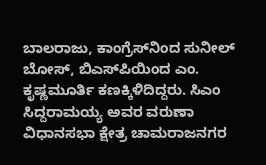ಬಾಲರಾಜು, ಕಾಂಗ್ರೆಸ್‌ನಿಂದ ಸುನೀಲ್ ಬೋಸ್, ಬಿಎಸ್‌ಪಿಯಿಂದ ಎಂ. ಕೃಷ್ಣಮೂರ್ತಿ ಕಣಕ್ಕಿಳಿದಿದ್ದರು. ಸಿಎಂ ಸಿದ್ದರಾಮಯ್ಯ ಅವರ ವರುಣಾ ವಿಧಾನಸಭಾ ಕ್ಷೇತ್ರ ಚಾಮರಾಜನಗರ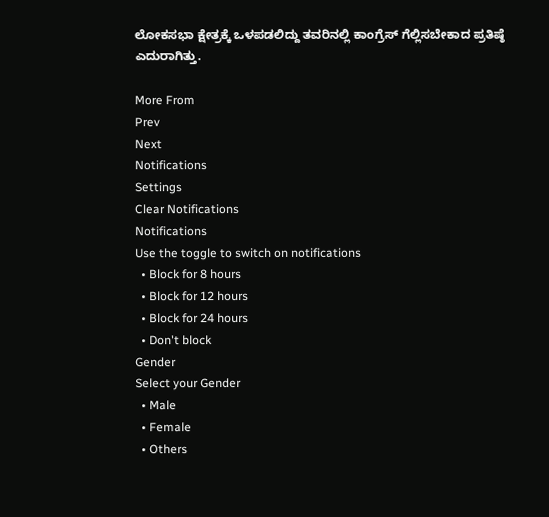ಲೋಕಸಭಾ ಕ್ಷೇತ್ರಕ್ಕೆ ಒಳಪಡಲಿದ್ದು ತವರಿನಲ್ಲಿ ಕಾಂಗ್ರೆಸ್ ಗೆಲ್ಲಿಸಬೇಕಾದ ಪ್ರತಿಷ್ಠೆ ಎದುರಾಗಿತ್ತು.

More From
Prev
Next
Notifications
Settings
Clear Notifications
Notifications
Use the toggle to switch on notifications
  • Block for 8 hours
  • Block for 12 hours
  • Block for 24 hours
  • Don't block
Gender
Select your Gender
  • Male
  • Female
  • Others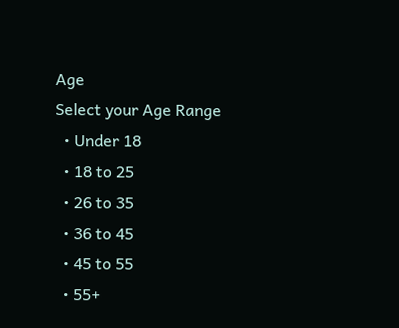Age
Select your Age Range
  • Under 18
  • 18 to 25
  • 26 to 35
  • 36 to 45
  • 45 to 55
  • 55+